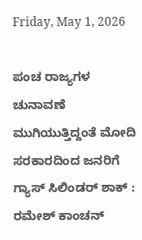Friday, May 1, 2026

ಪಂಚ ರಾಜ್ಯಗಳ ಚುನಾವಣೆ ಮುಗಿಯುತ್ತಿದ್ದಂತೆ ಮೋದಿ ಸರಕಾರದಿಂದ ಜನರಿಗೆ ಗ್ಯಾಸ್ ಸಿಲಿಂಡರ್ ಶಾಕ್ : ರಮೇಶ್ ಕಾಂಚನ್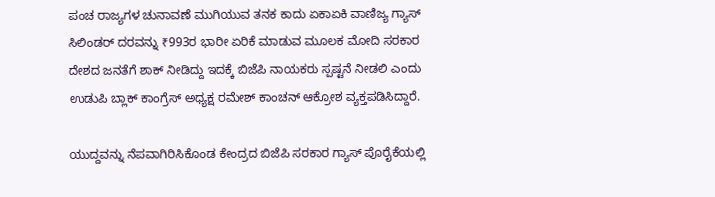ಪಂಚ ರಾಜ್ಯಗಳ ಚುನಾವಣೆ ಮುಗಿಯುವ ತನಕ ಕಾದು ಏಕಾಏಕಿ ವಾಣಿಜ್ಯ ಗ್ಯಾಸ್ ಸಿಲಿಂಡರ್ ದರವನ್ನು ₹993ರ ಭಾರೀ ಏರಿಕೆ ಮಾಡುವ ಮೂಲಕ ಮೋದಿ ಸರಕಾರ ದೇಶದ ಜನತೆಗೆ ಶಾಕ್ ನೀಡಿದ್ದು ಇದಕ್ಕೆ ಬಿಜೆಪಿ ನಾಯಕರು ಸ್ಪಷ್ಟನೆ ನೀಡಲಿ ಎಂದು ಉಡುಪಿ ಬ್ಲಾಕ್ ಕಾಂಗ್ರೆಸ್ ಅಧ್ಯಕ್ಷ ರಮೇಶ್ ಕಾಂಚನ್ ಆಕ್ರೋಶ ವ್ಯಕ್ತಪಡಿಸಿದ್ದಾರೆ.

ಯುದ್ದವನ್ನು ನೆಪವಾಗಿರಿಸಿಕೊಂಡ ಕೇಂದ್ರದ ಬಿಜೆಪಿ ಸರಕಾರ ಗ್ಯಾಸ್ ಪೊರೈಕೆಯಲ್ಲಿ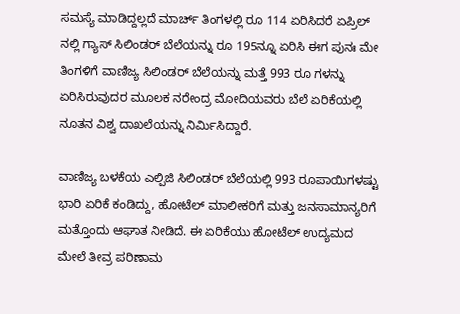ಸಮಸ್ಯೆ ಮಾಡಿದ್ದಲ್ಲದೆ ಮಾರ್ಚ್ ತಿಂಗಳಲ್ಲಿ ರೂ 114 ಏರಿಸಿದರೆ ಏಪ್ರಿಲ್ ನಲ್ಲಿ ಗ್ಯಾಸ್ ಸಿಲಿಂಡರ್ ಬೆಲೆಯನ್ನು ರೂ 195ನ್ನೂ ಏರಿಸಿ ಈಗ ಪುನಃ ಮೇ ತಿಂಗಳಿಗೆ ವಾಣಿಜ್ಯ ಸಿಲಿಂಡರ್ ಬೆಲೆಯನ್ನು ಮತ್ತೆ 993 ರೂ ಗಳನ್ನು ಏರಿಸಿರುವುದರ ಮೂಲಕ ನರೇಂದ್ರ ಮೋದಿಯವರು ಬೆಲೆ ಏರಿಕೆಯಲ್ಲಿ ನೂತನ ವಿಶ್ವ ದಾಖಲೆಯನ್ನು ನಿರ್ಮಿಸಿದ್ದಾರೆ.

ವಾಣಿಜ್ಯ ಬಳಕೆಯ ಎಲ್ಪಿಜಿ ಸಿಲಿಂಡರ್ ಬೆಲೆಯಲ್ಲಿ 993 ರೂಪಾಯಿಗಳಷ್ಟು ಭಾರಿ ಏರಿಕೆ ಕಂಡಿದ್ದು, ಹೋಟೆಲ್ ಮಾಲೀಕರಿಗೆ ಮತ್ತು ಜನಸಾಮಾನ್ಯರಿಗೆ ಮತ್ತೊಂದು ಆಘಾತ ನೀಡಿದೆ. ಈ ಏರಿಕೆಯು ಹೋಟೆಲ್ ಉದ್ಯಮದ ಮೇಲೆ ತೀವ್ರ ಪರಿಣಾಮ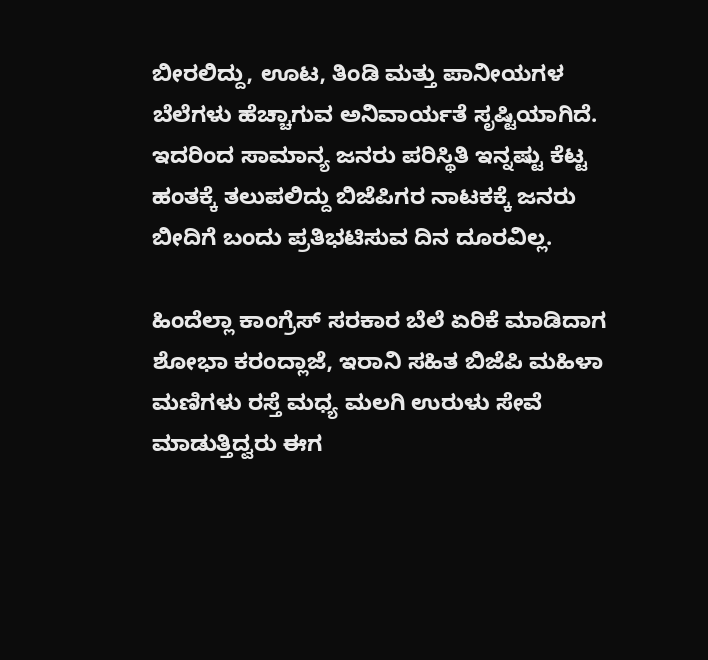ಬೀರಲಿದ್ದು, ಊಟ, ತಿಂಡಿ ಮತ್ತು ಪಾನೀಯಗಳ ಬೆಲೆಗಳು ಹೆಚ್ಚಾಗುವ ಅನಿವಾರ್ಯತೆ ಸೃಷ್ಟಿಯಾಗಿದೆ. ಇದರಿಂದ ಸಾಮಾನ್ಯ ಜನರು ಪರಿಸ್ಥಿತಿ ಇನ್ನಷ್ಟು ಕೆಟ್ಟ ಹಂತಕ್ಕೆ ತಲುಪಲಿದ್ದು ಬಿಜೆಪಿಗರ ನಾಟಕಕ್ಕೆ ಜನರು ಬೀದಿಗೆ ಬಂದು ಪ್ರತಿಭಟಿಸುವ ದಿನ ದೂರವಿಲ್ಲ.

ಹಿಂದೆಲ್ಲಾ ಕಾಂಗ್ರೆಸ್ ಸರಕಾರ ಬೆಲೆ ಏರಿಕೆ ಮಾಡಿದಾಗ ಶೋಭಾ ಕರಂದ್ಲಾಜೆ, ಇರಾನಿ ಸಹಿತ ಬಿಜೆಪಿ ಮಹಿಳಾ ಮಣಿಗಳು ರಸ್ತೆ ಮಧ್ಯ ಮಲಗಿ ಉರುಳು ಸೇವೆ ಮಾಡುತ್ತಿದ್ವರು ಈಗ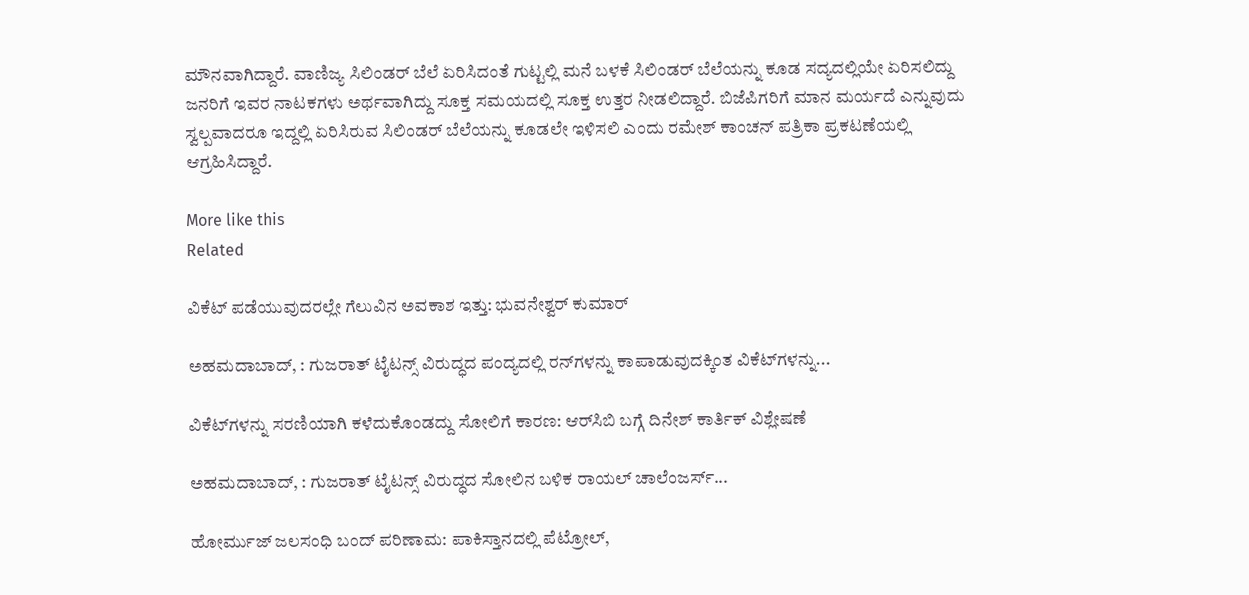ಮೌನವಾಗಿದ್ದಾರೆ. ವಾಣಿಜ್ಯ ಸಿಲಿಂಡರ್ ಬೆಲೆ ಏರಿಸಿದಂತೆ ಗುಟ್ಟಲ್ಲಿ ಮನೆ ಬಳಕೆ ಸಿಲಿಂಡರ್ ಬೆಲೆಯನ್ನು ಕೂಡ ಸದ್ಯದಲ್ಲಿಯೇ ಏರಿಸಲಿದ್ದು ಜನರಿಗೆ ಇವರ ನಾಟಕಗಳು ಅರ್ಥವಾಗಿದ್ದು ಸೂಕ್ತ ಸಮಯದಲ್ಲಿ ಸೂಕ್ತ ಉತ್ತರ ನೀಡಲಿದ್ದಾರೆ. ಬಿಜೆಪಿಗರಿಗೆ ಮಾನ ಮರ್ಯದೆ ಎನ್ನುವುದು ಸ್ವಲ್ಪವಾದರೂ ಇದ್ದಲ್ಲಿ ಏರಿಸಿರುವ ಸಿಲಿಂಡರ್ ಬೆಲೆಯನ್ನು ಕೂಡಲೇ ಇಳಿಸಲಿ ಎಂದು ರಮೇಶ್ ಕಾಂಚನ್ ಪತ್ರಿಕಾ ಪ್ರಕಟಣೆಯಲ್ಲಿ ಆಗ್ರಹಿಸಿದ್ದಾರೆ.

More like this
Related

ವಿಕೆಟ್ ಪಡೆಯುವುದರಲ್ಲೇ ಗೆಲುವಿನ ಅವಕಾಶ ಇತ್ತು: ಭುವನೇಶ್ವರ್ ಕುಮಾರ್

ಅಹಮದಾಬಾದ್, : ಗುಜರಾತ್ ಟೈಟನ್ಸ್ ವಿರುದ್ಧದ ಪಂದ್ಯದಲ್ಲಿ ರನ್‌ಗಳನ್ನು ಕಾಪಾಡುವುದಕ್ಕಿಂತ ವಿಕೆಟ್‌ಗಳನ್ನು...

ವಿಕೆಟ್‌ಗಳನ್ನು ಸರಣಿಯಾಗಿ ಕಳೆದುಕೊಂಡದ್ದು ಸೋಲಿಗೆ ಕಾರಣ: ಆರ್‌ಸಿಬಿ ಬಗ್ಗೆ ದಿನೇಶ್ ಕಾರ್ತಿಕ್ ವಿಶ್ಲೇಷಣೆ

ಅಹಮದಾಬಾದ್, : ಗುಜರಾತ್ ಟೈಟನ್ಸ್ ವಿರುದ್ಧದ ಸೋಲಿನ ಬಳಿಕ ರಾಯಲ್ ಚಾಲೆಂಜರ್ಸ್...

ಹೋರ್ಮುಜ್ ಜಲಸಂಧಿ ಬಂದ್ ಪರಿಣಾಮ: ಪಾಕಿಸ್ತಾನದಲ್ಲಿ ಪೆಟ್ರೋಲ್,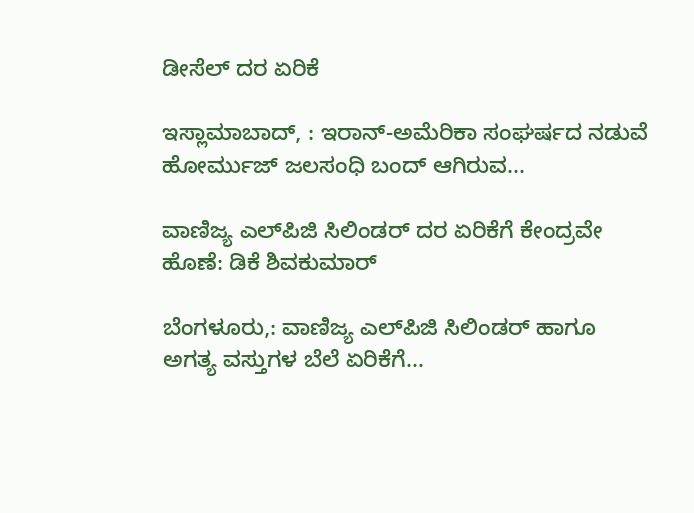ಡೀಸೆಲ್ ದರ ಏರಿಕೆ

ಇಸ್ಲಾಮಾಬಾದ್, : ಇರಾನ್-ಅಮೆರಿಕಾ ಸಂಘರ್ಷದ ನಡುವೆ ಹೋರ್ಮುಜ್ ಜಲಸಂಧಿ ಬಂದ್ ಆಗಿರುವ...

ವಾಣಿಜ್ಯ ಎಲ್‌ಪಿಜಿ ಸಿಲಿಂಡರ್ ದರ ಏರಿಕೆಗೆ ಕೇಂದ್ರವೇ ಹೊಣೆ: ಡಿಕೆ ಶಿವಕುಮಾರ್

ಬೆಂಗಳೂರು,: ವಾಣಿಜ್ಯ ಎಲ್‌ಪಿಜಿ ಸಿಲಿಂಡರ್ ಹಾಗೂ ಅಗತ್ಯ ವಸ್ತುಗಳ ಬೆಲೆ ಏರಿಕೆಗೆ...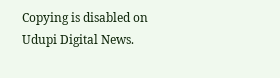Copying is disabled on Udupi Digital News.